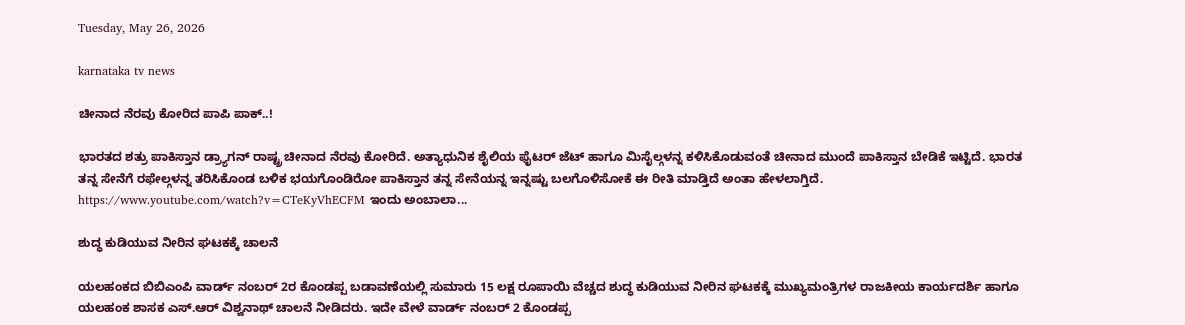Tuesday, May 26, 2026

karnataka tv news

ಚೀನಾದ ನೆರವು ಕೋರಿದ ಪಾಪಿ ಪಾಕ್..!

ಭಾರತದ ಶತ್ರು ಪಾಕಿಸ್ತಾನ ಡ್ರ್ಯಾಗನ್ ರಾಷ್ಟ್ರ ಚೀನಾದ ನೆರವು ಕೋರಿದೆ. ಅತ್ಯಾಧುನಿಕ ಶೈಲಿಯ ಫೈಟರ್ ಜೆಟ್ ಹಾಗೂ ಮಿಸೈಲ್ಗಳನ್ನ ಕಳಿಸಿಕೊಡುವಂತೆ ಚೀನಾದ ಮುಂದೆ ಪಾಕಿಸ್ತಾನ ಬೇಡಿಕೆ ಇಟ್ಟಿದೆ. ಭಾರತ ತನ್ನ ಸೇನೆಗೆ ರಫೇಲ್ಗಳನ್ನ ತರಿಸಿಕೊಂಡ ಬಳಿಕ ಭಯಗೊಂಡಿರೋ ಪಾಕಿಸ್ತಾನ ತನ್ನ ಸೇನೆಯನ್ನ ಇನ್ನಷ್ಟು ಬಲಗೊಳಿಸೋಕೆ ಈ ರೀತಿ ಮಾಡ್ತಿದೆ ಅಂತಾ ಹೇಳಲಾಗ್ತಿದೆ. https://www.youtube.com/watch?v=CTeKyVhECFM ಇಂದು ಅಂಬಾಲಾ...

ಶುದ್ಧ ಕುಡಿಯುವ ನೀರಿನ ಘಟಕಕ್ಕೆ ಚಾಲನೆ

ಯಲಹಂಕದ ಬಿಬಿಎಂಪಿ ವಾರ್ಡ್ ನಂಬರ್ 2ರ ಕೊಂಡಪ್ಪ ಬಡಾವಣೆಯಲ್ಲಿ ಸುಮಾರು 15 ಲಕ್ಷ ರೂಪಾಯಿ ವೆಚ್ಚದ ಶುದ್ಧ ಕುಡಿಯುವ ನೀರಿನ ಘಟಕಕ್ಕೆ ಮುಖ್ಯಮಂತ್ರಿಗಳ ರಾಜಕೀಯ ಕಾರ್ಯದರ್ಶಿ ಹಾಗೂ ಯಲಹಂಕ ಶಾಸಕ ಎಸ್.ಆರ್ ವಿಶ್ವನಾಥ್ ಚಾಲನೆ ನೀಡಿದರು. ಇದೇ ವೇಳೆ ವಾರ್ಡ್ ನಂಬರ್ 2 ಕೊಂಡಪ್ಪ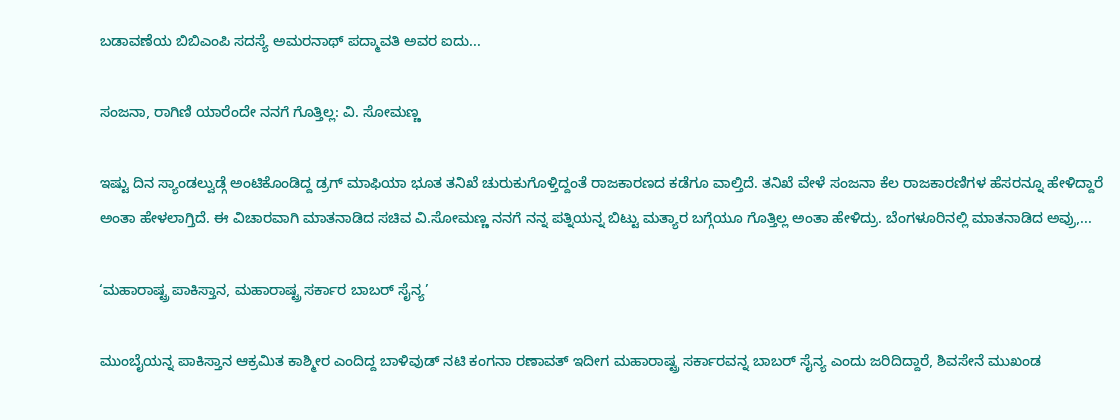ಬಡಾವಣೆಯ ಬಿಬಿಎಂಪಿ ಸದಸ್ಯೆ ಅಮರನಾಥ್ ಪದ್ಮಾವತಿ ಅವರ ಐದು...

ಸಂಜನಾ, ರಾಗಿಣಿ ಯಾರೆಂದೇ ನನಗೆ ಗೊತ್ತಿಲ್ಲ: ವಿ. ಸೋಮಣ್ಣ

ಇಷ್ಟು ದಿನ ಸ್ಯಾಂಡಲ್ವುಡ್ಗೆ ಅಂಟಿಕೊಂಡಿದ್ದ ಡ್ರಗ್ ಮಾಫಿಯಾ ಭೂತ ತನಿಖೆ ಚುರುಕುಗೊಳ್ತಿದ್ದಂತೆ ರಾಜಕಾರಣದ ಕಡೆಗೂ ವಾಲ್ತಿದೆ. ತನಿಖೆ ವೇಳೆ ಸಂಜನಾ ಕೆಲ ರಾಜಕಾರಣಿಗಳ ಹೆಸರನ್ನೂ ಹೇಳಿದ್ದಾರೆ ಅಂತಾ ಹೇಳಲಾಗ್ತಿದೆ. ಈ ವಿಚಾರವಾಗಿ ಮಾತನಾಡಿದ ಸಚಿವ ವಿ.ಸೋಮಣ್ಣ ನನಗೆ ನನ್ನ ಪತ್ನಿಯನ್ನ ಬಿಟ್ಟು ಮತ್ಯಾರ ಬಗ್ಗೆಯೂ ಗೊತ್ತಿಲ್ಲ ಅಂತಾ ಹೇಳಿದ್ರು. ಬೆಂಗಳೂರಿನಲ್ಲಿ ಮಾತನಾಡಿದ ಅವ್ರು,...

‘ಮಹಾರಾಷ್ಟ್ರ ಪಾಕಿಸ್ತಾನ, ಮಹಾರಾಷ್ಟ್ರ ಸರ್ಕಾರ ಬಾಬರ್ ಸೈನ್ಯ’

ಮುಂಬೈಯನ್ನ ಪಾಕಿಸ್ತಾನ ಆಕ್ರಮಿತ ಕಾಶ್ಮೀರ ಎಂದಿದ್ದ ಬಾಳಿವುಡ್ ನಟಿ ಕಂಗನಾ ರಣಾವತ್ ಇದೀಗ ಮಹಾರಾಷ್ಟ್ರ ಸರ್ಕಾರವನ್ನ ಬಾಬರ್ ಸೈನ್ಯ ಎಂದು ಜರಿದಿದ್ದಾರೆ, ಶಿವಸೇನೆ ಮುಖಂಡ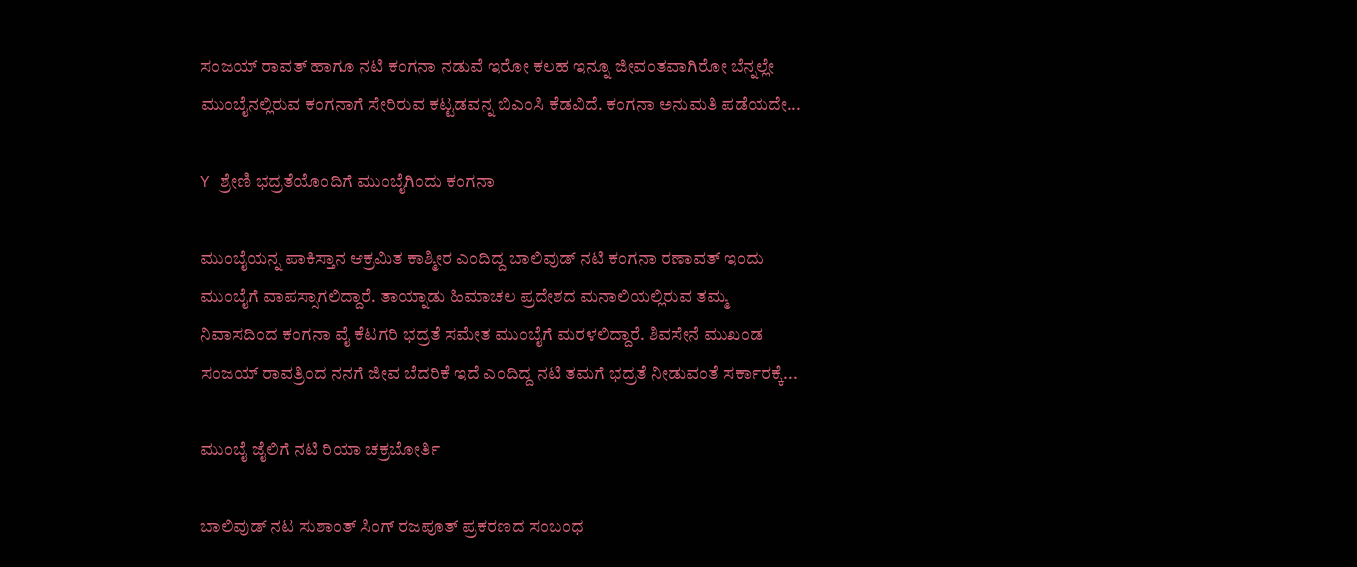ಸಂಜಯ್ ರಾವತ್ ಹಾಗೂ ನಟಿ ಕಂಗನಾ ನಡುವೆ ಇರೋ ಕಲಹ ಇನ್ನೂ ಜೀವಂತವಾಗಿರೋ ಬೆನ್ನಲ್ಲೇ ಮುಂಬೈನಲ್ಲಿರುವ ಕಂಗನಾಗೆ ಸೇರಿರುವ ಕಟ್ಟಡವನ್ನ ಬಿಎಂಸಿ ಕೆಡವಿದೆ. ಕಂಗನಾ ಅನುಮತಿ ಪಡೆಯದೇ...

Y ಶ್ರೇಣಿ ಭದ್ರತೆಯೊಂದಿಗೆ ಮುಂಬೈಗಿಂದು ಕಂಗನಾ

ಮುಂಬೈಯನ್ನ ಪಾಕಿಸ್ತಾನ ಆಕ್ರಮಿತ ಕಾಶ್ಮೀರ ಎಂದಿದ್ದ ಬಾಲಿವುಡ್ ನಟಿ ಕಂಗನಾ ರಣಾವತ್ ಇಂದು ಮುಂಬೈಗೆ ವಾಪಸ್ಸಾಗಲಿದ್ದಾರೆ. ತಾಯ್ನಾಡು ಹಿಮಾಚಲ ಪ್ರದೇಶದ ಮನಾಲಿಯಲ್ಲಿರುವ ತಮ್ಮ ನಿವಾಸದಿಂದ ಕಂಗನಾ ವೈ ಕೆಟಗರಿ ಭದ್ರತೆ ಸಮೇತ ಮುಂಬೈಗೆ ಮರಳಲಿದ್ದಾರೆ. ಶಿವಸೇನೆ ಮುಖಂಡ ಸಂಜಯ್ ರಾವತ್ರಿಂದ ನನಗೆ ಜೀವ ಬೆದರಿಕೆ ಇದೆ ಎಂದಿದ್ದ ನಟಿ ತಮಗೆ ಭದ್ರತೆ ನೀಡುವಂತೆ ಸರ್ಕಾರಕ್ಕೆ...

ಮುಂಬೈ ಜೈಲಿಗೆ ನಟಿ ರಿಯಾ ಚಕ್ರಬೋರ್ತಿ

ಬಾಲಿವುಡ್ ನಟ ಸುಶಾಂತ್ ಸಿಂಗ್ ರಜಪೂತ್ ಪ್ರಕರಣದ ಸಂಬಂಧ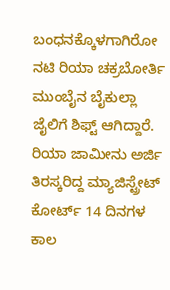ಬಂಧನಕ್ಕೊಳಗಾಗಿರೋ ನಟಿ ರಿಯಾ ಚಕ್ರಬೋರ್ತಿ ಮುಂಬೈನ ಬೈಕುಲ್ಲಾ ಜೈಲಿಗೆ ಶಿಫ್ಟ್ ಆಗಿದ್ದಾರೆ. ರಿಯಾ ಜಾಮೀನು ಅರ್ಜಿ ತಿರಸ್ಕರಿದ್ದ ಮ್ಯಾಜಿಸ್ಟ್ರೇಟ್ ಕೋರ್ಟ್ 14 ದಿನಗಳ ಕಾಲ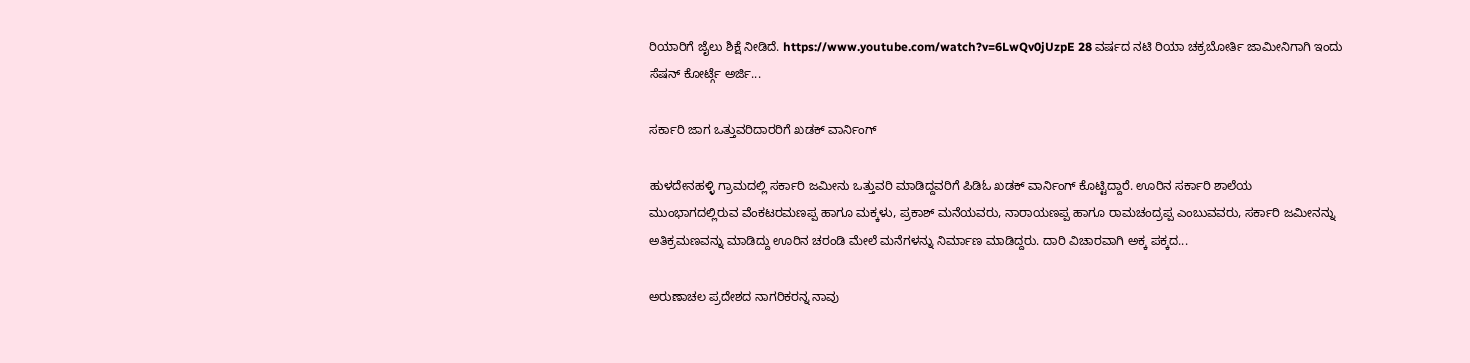ರಿಯಾರಿಗೆ ಜೈಲು ಶಿಕ್ಷೆ ನೀಡಿದೆ. https://www.youtube.com/watch?v=6LwQv0jUzpE 28 ವರ್ಷದ ನಟಿ ರಿಯಾ ಚಕ್ರಬೋರ್ತಿ ಜಾಮೀನಿಗಾಗಿ ಇಂದು ಸೆಷನ್ ಕೋರ್ಟ್ಗೆ ಅರ್ಜಿ...

ಸರ್ಕಾರಿ ಜಾಗ ಒತ್ತುವರಿದಾರರಿಗೆ ಖಡಕ್ ವಾರ್ನಿಂಗ್

ಹುಳದೇನಹಳ್ಳಿ ಗ್ರಾಮದಲ್ಲಿ ಸರ್ಕಾರಿ ಜಮೀನು ಒತ್ತುವರಿ ಮಾಡಿದ್ದವರಿಗೆ ಪಿಡಿಓ ಖಡಕ್ ವಾರ್ನಿಂಗ್ ಕೊಟ್ಟಿದ್ದಾರೆ. ಊರಿನ ಸರ್ಕಾರಿ ಶಾಲೆಯ ಮುಂಭಾಗದಲ್ಲಿರುವ ವೆಂಕಟರಮಣಪ್ಪ ಹಾಗೂ ಮಕ್ಕಳು, ಪ್ರಕಾಶ್ ಮನೆಯವರು, ನಾರಾಯಣಪ್ಪ ಹಾಗೂ ರಾಮಚಂದ್ರಪ್ಪ ಎಂಬುವವರು, ಸರ್ಕಾರಿ ಜಮೀನನ್ನು ಅತಿಕ್ರಮಣವನ್ನು ಮಾಡಿದ್ದು ಊರಿನ ಚರಂಡಿ ಮೇಲೆ ಮನೆಗಳನ್ನು ನಿರ್ಮಾಣ ಮಾಡಿದ್ದರು. ದಾರಿ ವಿಚಾರವಾಗಿ ಅಕ್ಕ ಪಕ್ಕದ...

ಅರುಣಾಚಲ ಪ್ರದೇಶದ ನಾಗರಿಕರನ್ನ ನಾವು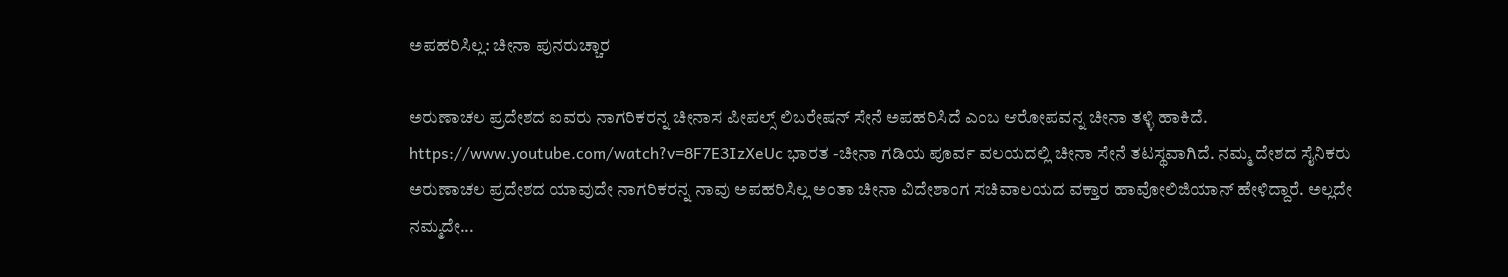ಅಪಹರಿಸಿಲ್ಲ: ಚೀನಾ ಪುನರುಚ್ಚಾರ

ಅರುಣಾಚಲ ಪ್ರದೇಶದ ಐವರು ನಾಗರಿಕರನ್ನ ಚೀನಾಸ ಪೀಪಲ್ಸ್ ಲಿಬರೇಷನ್ ಸೇನೆ ಅಪಹರಿಸಿದೆ ಎಂಬ ಆರೋಪವನ್ನ ಚೀನಾ ತಳ್ಳಿ ಹಾಕಿದೆ. https://www.youtube.com/watch?v=8F7E3IzXeUc ಭಾರತ -ಚೀನಾ ಗಡಿಯ ಪೂರ್ವ ವಲಯದಲ್ಲಿ ಚೀನಾ ಸೇನೆ ತಟಸ್ಥವಾಗಿದೆ. ನಮ್ಮ ದೇಶದ ಸೈನಿಕರು ಅರುಣಾಚಲ ಪ್ರದೇಶದ ಯಾವುದೇ ನಾಗರಿಕರನ್ನ ನಾವು ಅಪಹರಿಸಿಲ್ಲ ಅಂತಾ ಚೀನಾ ವಿದೇಶಾಂಗ ಸಚಿವಾಲಯದ ವಕ್ತಾರ ಹಾವೋಲಿಜಿಯಾನ್ ಹೇಳಿದ್ದಾರೆ. ಅಲ್ಲದೇ ನಮ್ಮದೇ...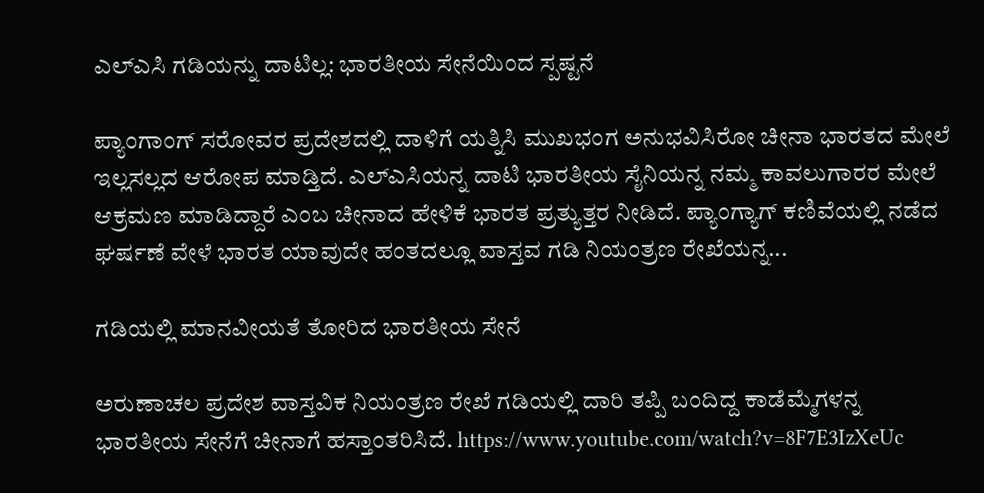ಎಲ್ಎಸಿ ಗಡಿಯನ್ನು ದಾಟಿಲ್ಲ: ಭಾರತೀಯ ಸೇನೆಯಿಂದ ಸ್ಪಷ್ಟನೆ

ಪ್ಯಾಂಗಾಂಗ್ ಸರೋವರ ಪ್ರದೇಶದಲ್ಲಿ ದಾಳಿಗೆ ಯತ್ನಿಸಿ ಮುಖಭಂಗ ಅನುಭವಿಸಿರೋ ಚೀನಾ ಭಾರತದ ಮೇಲೆ ಇಲ್ಲಸಲ್ಲದ ಆರೋಪ ಮಾಡ್ತಿದೆ. ಎಲ್ಎಸಿಯನ್ನ ದಾಟಿ ಭಾರತೀಯ ಸೈನಿಯನ್ನ ನಮ್ಮ ಕಾವಲುಗಾರರ ಮೇಲೆ ಆಕ್ರಮಣ ಮಾಡಿದ್ದಾರೆ ಎಂಬ ಚೀನಾದ ಹೇಳಿಕೆ ಭಾರತ ಪ್ರತ್ಯುತ್ತರ ನೀಡಿದೆ. ಪ್ಯಾಂಗ್ಯಾಗ್ ಕಣಿವೆಯಲ್ಲಿ ನಡೆದ ಘರ್ಷಣೆ ವೇಳೆ ಭಾರತ ಯಾವುದೇ ಹಂತದಲ್ಲೂ ವಾಸ್ತವ ಗಡಿ ನಿಯಂತ್ರಣ ರೇಖೆಯನ್ನ...

ಗಡಿಯಲ್ಲಿ ಮಾನವೀಯತೆ ತೋರಿದ ಭಾರತೀಯ ಸೇನೆ

ಅರುಣಾಚಲ ಪ್ರದೇಶ ವಾಸ್ತವಿಕ ನಿಯಂತ್ರಣ ರೇಖೆ ಗಡಿಯಲ್ಲಿ ದಾರಿ ತಪ್ಪಿ ಬಂದಿದ್ದ ಕಾಡೆಮ್ಮೆಗಳನ್ನ ಭಾರತೀಯ ಸೇನೆಗೆ ಚೀನಾಗೆ ಹಸ್ತಾಂತರಿಸಿದೆ. https://www.youtube.com/watch?v=8F7E3IzXeUc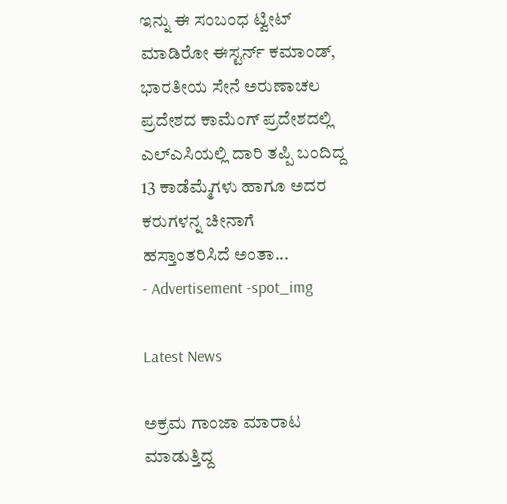ಇನ್ನು ಈ ಸಂಬಂಧ ಟ್ವೀಟ್ ಮಾಡಿರೋ ಈಸ್ಟರ್ನ್ ಕಮಾಂಡ್, ಭಾರತೀಯ ಸೇನೆ ಅರುಣಾಚಲ ಪ್ರದೇಶದ ಕಾಮೆಂಗ್ ಪ್ರದೇಶದಲ್ಲಿ ಎಲ್ಎಸಿಯಲ್ಲಿ ದಾರಿ ತಪ್ಪಿ ಬಂದಿದ್ದ 13 ಕಾಡೆಮ್ಮೆಗಳು ಹಾಗೂ ಅದರ ಕರುಗಳನ್ನ ಚೀನಾಗೆ ಹಸ್ತಾಂತರಿಸಿದೆ ಅಂತಾ...
- Advertisement -spot_img

Latest News

ಅಕ್ರಮ ಗಾಂಜಾ ಮಾರಾಟ ಮಾಡುತ್ತಿದ್ದ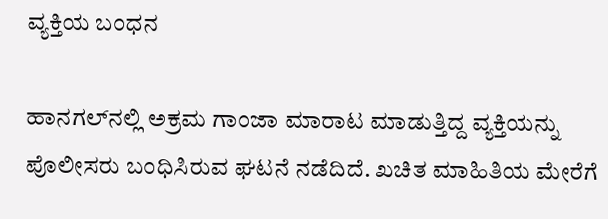ವ್ಯಕ್ತಿಯ ಬಂಧನ

ಹಾನಗಲ್‌ನಲ್ಲಿ ಅಕ್ರಮ ಗಾಂಜಾ ಮಾರಾಟ ಮಾಡುತ್ತಿದ್ದ ವ್ಯಕ್ತಿಯನ್ನು ಪೊಲೀಸರು ಬಂಧಿಸಿರುವ ಘಟನೆ ನಡೆದಿದೆ. ಖಚಿತ ಮಾಹಿತಿಯ ಮೇರೆಗೆ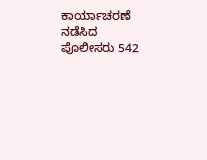ಕಾರ್ಯಾಚರಣೆ ನಡೆಸಿದ ಪೊಲೀಸರು 542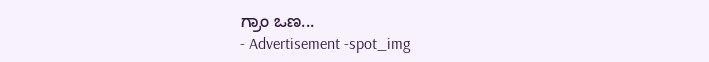ಗ್ರಾಂ ಒಣ...
- Advertisement -spot_img